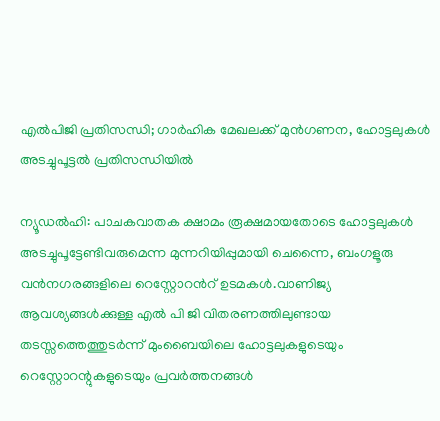എല്‍പിജി പ്രതിസന്ധി; ഗാര്‍ഹിക മേഖലക്ക് മുന്‍ഗണന, ഹോട്ടലുകൾ അടച്ചുപൂട്ടൽ പ്രതിസന്ധിയിൽ

ന്യൂഡല്‍ഹി: പാചകവാതക ക്ഷാമം രൂക്ഷമായതോടെ ഹോട്ടലുകൾ അടച്ചുപൂട്ടേണ്ടിവരുമെന്ന മുന്നറിയിപ്പുമായി ചെന്നൈ, ബംഗളൂരു വൻനഗരങ്ങളിലെ റെസ്റ്റോറന്‍റ് ഉടമകൾ.വാണിജ്യ ആവശ്യങ്ങൾക്കുള്ള എൽ പി ജി വിതരണത്തിലുണ്ടായ തടസ്സത്തെത്തുടർന്ന് മുംബൈയിലെ ഹോട്ടലുകളുടെയും റെസ്റ്റോറന്റുകളുടെയും പ്രവർത്തനങ്ങൾ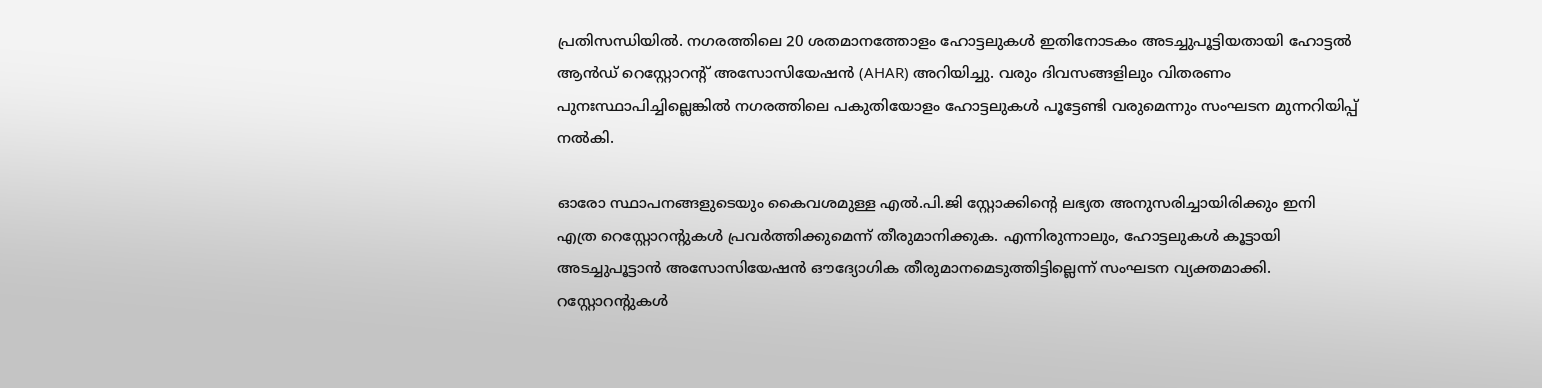പ്രതിസന്ധിയിൽ. നഗരത്തിലെ 20 ശതമാനത്തോളം ഹോട്ടലുകൾ ഇതിനോടകം അടച്ചുപൂട്ടിയതായി ഹോട്ടൽ ആൻഡ് റെസ്റ്റോറന്റ് അസോസിയേഷൻ (AHAR) അറിയിച്ചു. വരും ദിവസങ്ങളിലും വിതരണം പുനഃസ്ഥാപിച്ചില്ലെങ്കിൽ നഗരത്തിലെ പകുതിയോളം ഹോട്ടലുകൾ പൂട്ടേണ്ടി വരുമെന്നും സംഘടന മുന്നറിയിപ്പ് നൽകി.

ഓരോ സ്ഥാപനങ്ങളുടെയും കൈവശമുള്ള എൽ.പി.ജി സ്റ്റോക്കിന്റെ ലഭ്യത അനുസരിച്ചായിരിക്കും ഇനി എത്ര റെസ്റ്റോറന്റുകൾ പ്രവർത്തിക്കുമെന്ന് തീരുമാനിക്കുക. എന്നിരുന്നാലും, ഹോട്ടലുകൾ കൂട്ടായി അടച്ചുപൂട്ടാൻ അസോസിയേഷൻ ഔദ്യോഗിക തീരുമാനമെടുത്തിട്ടില്ലെന്ന് സംഘടന വ്യക്തമാക്കി. റസ്റ്റോറന്റുകൾ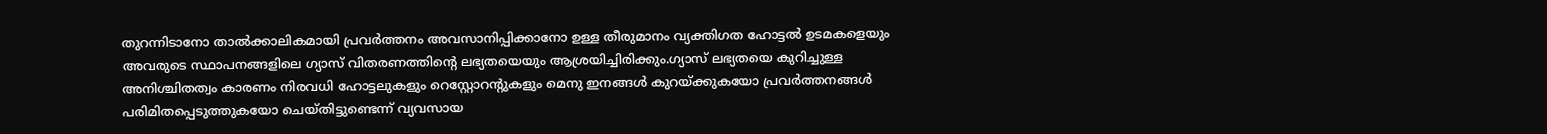തുറന്നിടാനോ താൽക്കാലികമായി പ്രവർത്തനം അവസാനിപ്പിക്കാനോ ഉള്ള തീരുമാനം വ്യക്തിഗത ഹോട്ടൽ ഉടമകളെയും അവരുടെ സ്ഥാപനങ്ങളിലെ ഗ്യാസ് വിതരണത്തിന്റെ ലഭ്യതയെയും ആശ്രയിച്ചിരിക്കും.ഗ്യാസ് ലഭ്യതയെ കുറിച്ചുള്ള അനിശ്ചിതത്വം കാരണം നിരവധി ഹോട്ടലുകളും റെസ്റ്റോറന്റുകളും മെനു ഇനങ്ങൾ കുറയ്ക്കുകയോ പ്രവർത്തനങ്ങൾ പരിമിതപ്പെടുത്തുകയോ ചെയ്തിട്ടുണ്ടെന്ന് വ്യവസായ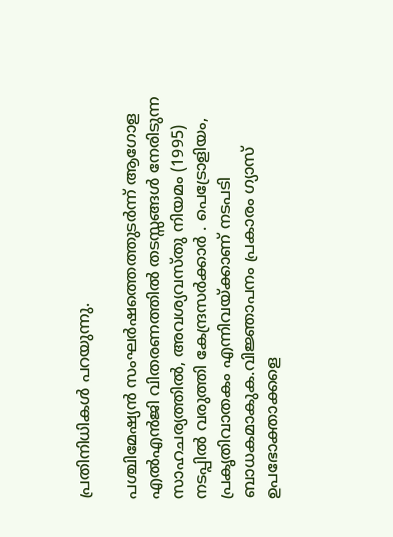പ്രതിനിധികൾ പറയുന്നു.

പശ്ചിമേഷ്യന്‍ സംഘര്‍ഷത്തെത്തുടര്‍ന്ന് ആഗോള എല്‍എന്‍ജി വിതരണത്തില്‍ തടസ്സങ്ങള്‍ നേരിടുന്ന സാഹചര്യത്തില്‍, അവശ്യവസ്തു നിയമം (1995) നടപ്പില്‍ വരുത്തി കേന്ദ്രസര്‍ക്കാര്‍ . പെട്രോളിയം, പ്രകൃതിവാതകം എന്നിവയ്ക്കാണ് നടപടി ബാധകമാകുക.വിജ്ഞാപനം പ്രകാരം ഗ്യാസ് ഉപഭോക്താക്കളെ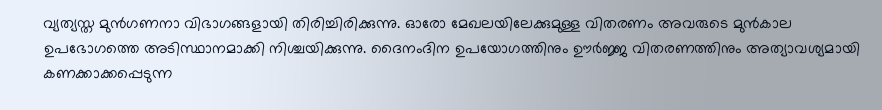വ്യത്യസ്ത മുന്‍ഗണനാ വിഭാഗങ്ങളായി തിരിച്ചിരിക്കുന്നു. ഓരോ മേഖലയിലേക്കുമുള്ള വിതരണം അവരുടെ മുന്‍കാല ഉപഭോഗത്തെ അടിസ്ഥാനമാക്കി നിശ്ചയിക്കുന്നു. ദൈനംദിന ഉപയോഗത്തിനും ഊര്‍ജ്ജ വിതരണത്തിനും അത്യാവശ്യമായി കണക്കാക്കപ്പെടുന്ന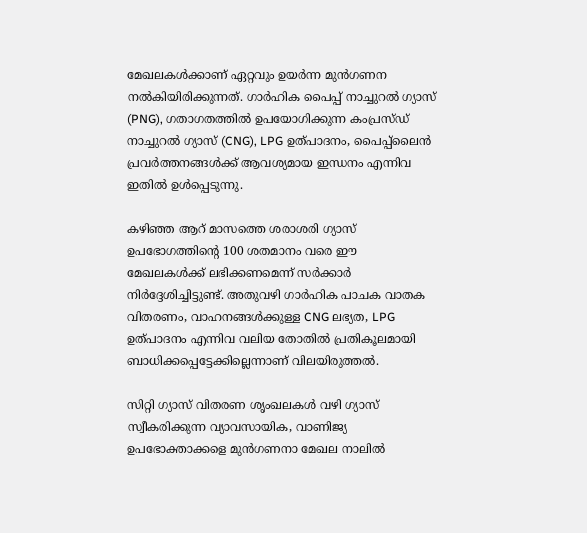മേഖലകള്‍ക്കാണ് ഏറ്റവും ഉയര്‍ന്ന മുന്‍ഗണന നല്‍കിയിരിക്കുന്നത്. ഗാര്‍ഹിക പൈപ്പ് നാച്ചുറല്‍ ഗ്യാസ് (PNG), ഗതാഗതത്തില്‍ ഉപയോഗിക്കുന്ന കംപ്രസ്ഡ് നാച്ചുറല്‍ ഗ്യാസ് (CNG), LPG ഉത്പാദനം, പൈപ്പ്‌ലൈന്‍ പ്രവര്‍ത്തനങ്ങള്‍ക്ക് ആവശ്യമായ ഇന്ധനം എന്നിവ ഇതില്‍ ഉള്‍പ്പെടുന്നു.

കഴിഞ്ഞ ആറ് മാസത്തെ ശരാശരി ഗ്യാസ് ഉപഭോഗത്തിന്റെ 100 ശതമാനം വരെ ഈ മേഖലകള്‍ക്ക് ലഭിക്കണമെന്ന് സര്‍ക്കാര്‍ നിര്‍ദ്ദേശിച്ചിട്ടുണ്ട്. അതുവഴി ഗാര്‍ഹിക പാചക വാതക വിതരണം, വാഹനങ്ങള്‍ക്കുള്ള CNG ലഭ്യത, LPG ഉത്പാദനം എന്നിവ വലിയ തോതില്‍ പ്രതികൂലമായി ബാധിക്കപ്പെട്ടേക്കില്ലെന്നാണ് വിലയിരുത്തല്‍.

സിറ്റി ഗ്യാസ് വിതരണ ശൃംഖലകള്‍ വഴി ഗ്യാസ് സ്വീകരിക്കുന്ന വ്യാവസായിക, വാണിജ്യ ഉപഭോക്താക്കളെ മുന്‍ഗണനാ മേഖല നാലില്‍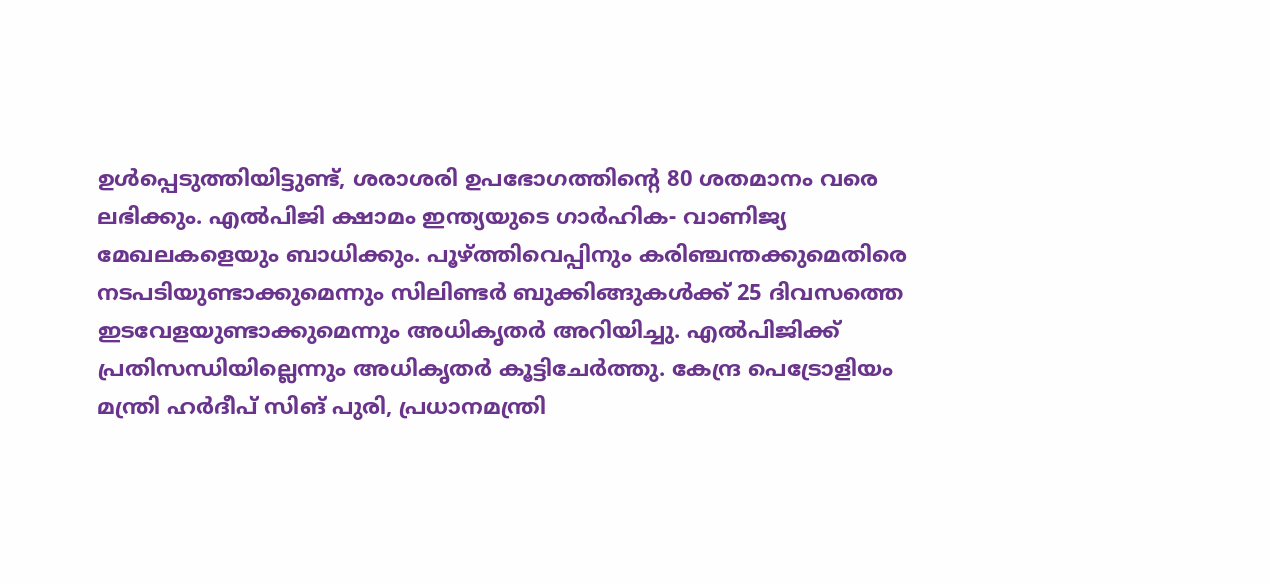ഉള്‍പ്പെടുത്തിയിട്ടുണ്ട്, ശരാശരി ഉപഭോഗത്തിന്റെ 80 ശതമാനം വരെ ലഭിക്കും. എല്‍പിജി ക്ഷാമം ഇന്ത്യയുടെ ഗാര്‍ഹിക- വാണിജ്യ മേഖലകളെയും ബാധിക്കും. പൂഴ്ത്തിവെപ്പിനും കരിഞ്ചന്തക്കുമെതിരെ നടപടിയുണ്ടാക്കുമെന്നും സിലിണ്ടര്‍ ബുക്കിങ്ങുകള്‍ക്ക് 25 ദിവസത്തെ ഇടവേളയുണ്ടാക്കുമെന്നും അധികൃതര്‍ അറിയിച്ചു. എല്‍പിജിക്ക് പ്രതിസന്ധിയില്ലെന്നും അധികൃതര്‍ കൂട്ടിചേര്‍ത്തു. കേന്ദ്ര പെട്രോളിയം മന്ത്രി ഹര്‍ദീപ് സിങ് പുരി, പ്രധാനമന്ത്രി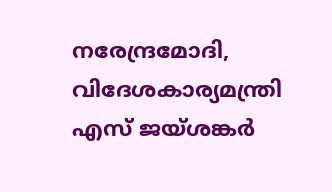നരേന്ദ്രമോദി, വിദേശകാര്യമന്ത്രി എസ് ജയ്ശങ്കര്‍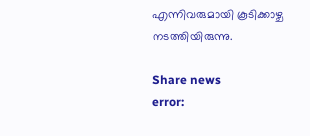എന്നിവരുമായി കൂടിക്കാഴ്ച നടത്തിയിരുന്നു.

Share news
error: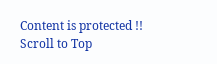Content is protected !!
Scroll to Top